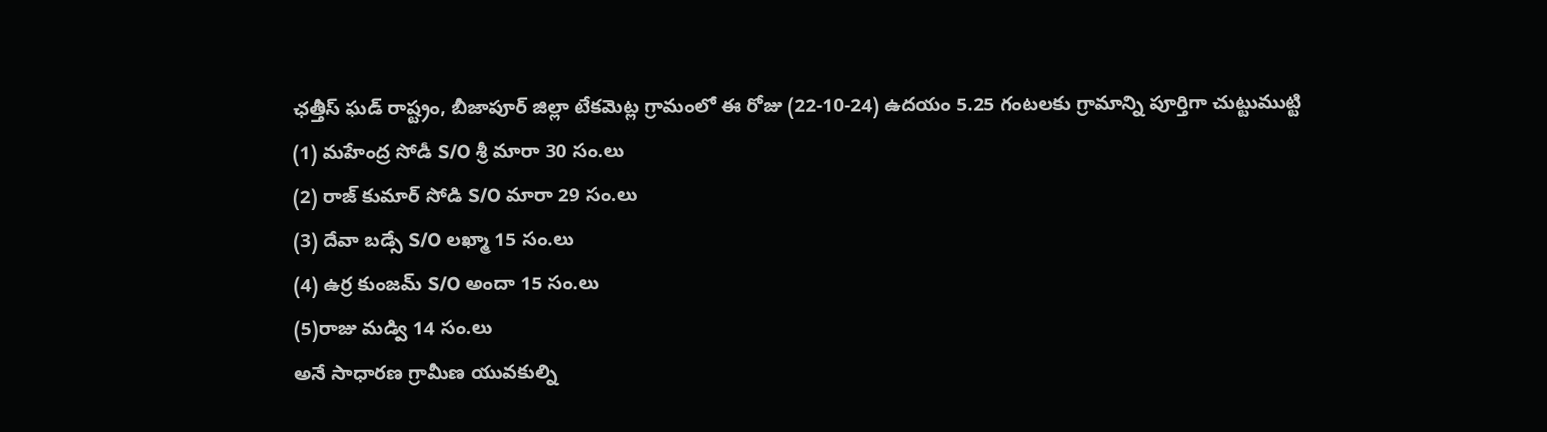ఛత్తీస్ ఘడ్ రాష్ట్రం, బీజాపూర్ జిల్లా టేకమెట్ల గ్రామంలో ఈ రోజు (22-10-24) ఉదయం 5.25 గంటలకు గ్రామాన్ని పూర్తిగా చుట్టుముట్టి
(1) మహేంద్ర సోడీ S/O శ్రీ మారా 30 సం.లు
(2) రాజ్ కుమార్ సోడి S/O మారా 29 సం.లు
(3) దేవా బడ్సే S/O లఖ్మా 15 సం.లు
(4) ఉర్ర కుంజమ్ S/O అందా 15 సం.లు
(5)రాజు మడ్వి 14 సం.లు
అనే సాధారణ గ్రామీణ యువకుల్ని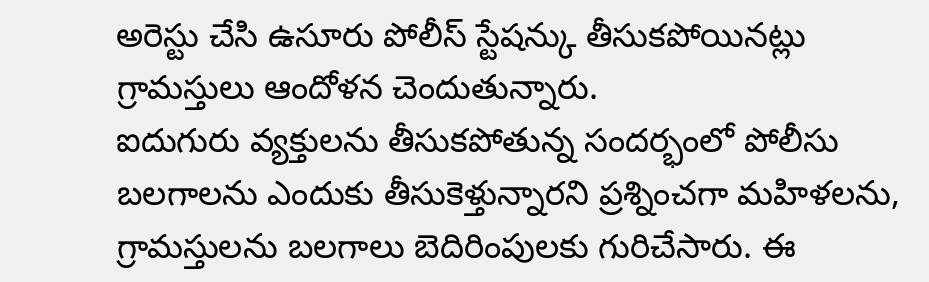అరెస్టు చేసి ఉసూరు పోలీస్ స్టేషన్కు తీసుకపోయినట్లు గ్రామస్తులు ఆందోళన చెందుతున్నారు.
ఐదుగురు వ్యక్తులను తీసుకపోతున్న సందర్భంలో పోలీసు బలగాలను ఎందుకు తీసుకెళ్తున్నారని ప్రశ్నించగా మహిళలను, గ్రామస్తులను బలగాలు బెదిరింపులకు గురిచేసారు. ఈ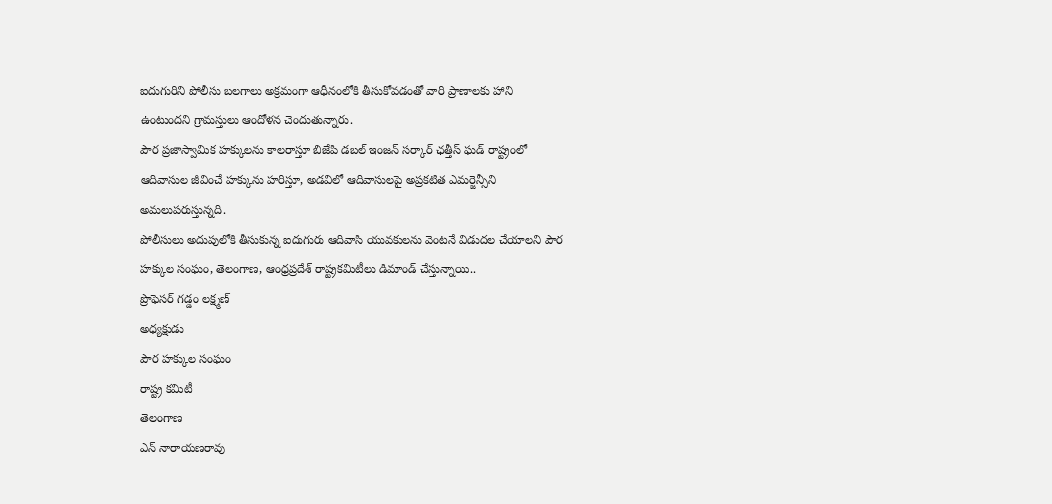ఐదుగురిని పోలీసు బలగాలు అక్రమంగా ఆధీనంలోకి తీసుకోవడంతో వారి ప్రాణాలకు హాని ఉంటుందని గ్రామస్తులు ఆందోళన చెందుతున్నారు.
పౌర ప్రజాస్వామిక హక్కులను కాలరాస్తూ బిజేపి డబల్ ఇంజన్ సర్కార్ ఛత్తీస్ ఘడ్ రాష్ట్రంలో ఆదివాసుల జీవించే హక్కును హరిస్తూ, అడవిలో ఆదివాసులపై అప్రకటిత ఎమర్జెన్సీని అమలుపరుస్తున్నది.
పోలీసులు అదుపులోకి తీసుకున్న ఐదుగురు ఆదివాసి యువకులను వెంటనే విడుదల చేయాలని పౌర హక్కుల సంఘం, తెలంగాణ, ఆంధ్రప్రదేశ్ రాష్ట్రకమిటీలు డిమాండ్ చేస్తున్నాయి..
ప్రొఫెసర్ గడ్డం లక్ష్మణ్
అధ్యక్షుడు
పౌర హక్కుల సంఘం
రాష్ట్ర కమిటీ
తెలంగాణ
ఎన్ నారాయణరావు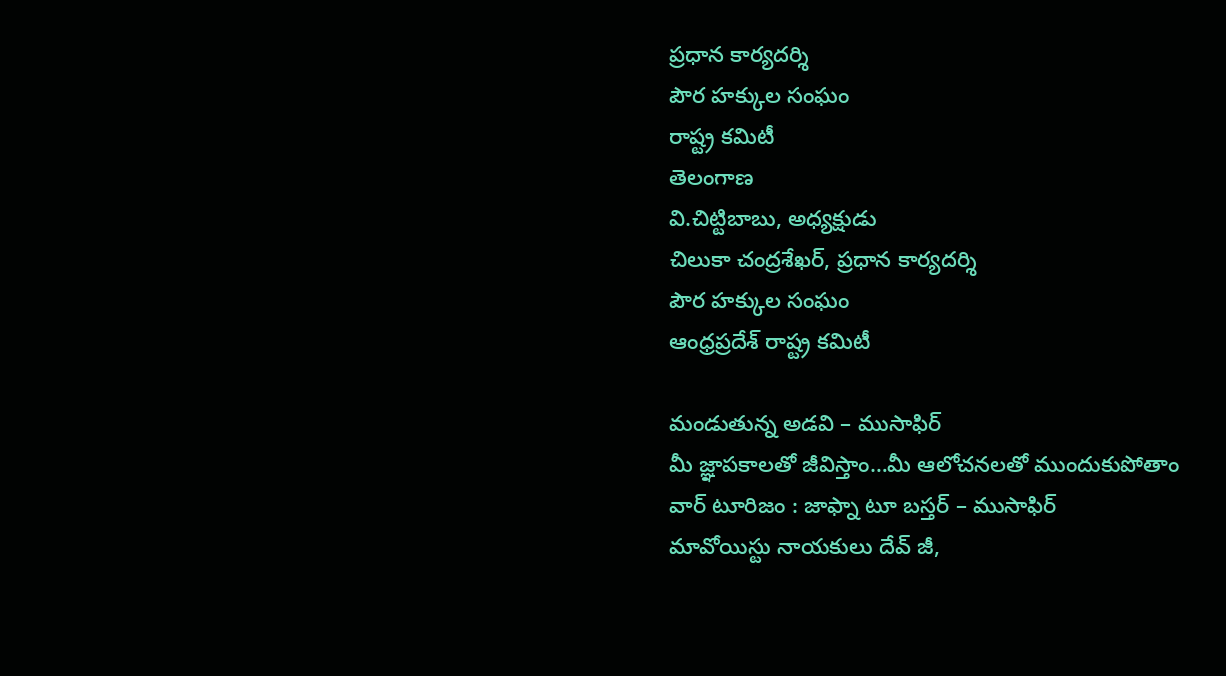ప్రధాన కార్యదర్శి
పౌర హక్కుల సంఘం
రాష్ట్ర కమిటీ
తెలంగాణ
వి.చిట్టిబాబు, అధ్యక్షుడు
చిలుకా చంద్రశేఖర్, ప్రధాన కార్యదర్శి
పౌర హక్కుల సంఘం
ఆంధ్రప్రదేశ్ రాష్ట్ర కమిటీ

మండుతున్న అడవి – ముసాఫిర్
మీ జ్ఞాపకాలతో జీవిస్తాం…మీ ఆలోచనలతో ముందుకుపోతాం
వార్ టూరిజం : జాఫ్నా టూ బస్తర్ – ముసాఫిర్
మావోయిస్టు నాయకులు దేవ్ జీ,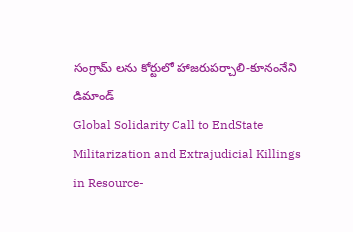సంగ్రామ్ లను కోర్టులో హాజరుపర్చాలి-కూనంనేని డిమాండ్
Global Solidarity Call to EndState Militarization and Extrajudicial Killings in Resource-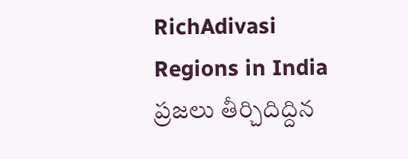RichAdivasi Regions in India
ప్రజలు తీర్చిదిద్దిన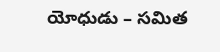యోధుడు – సమిత